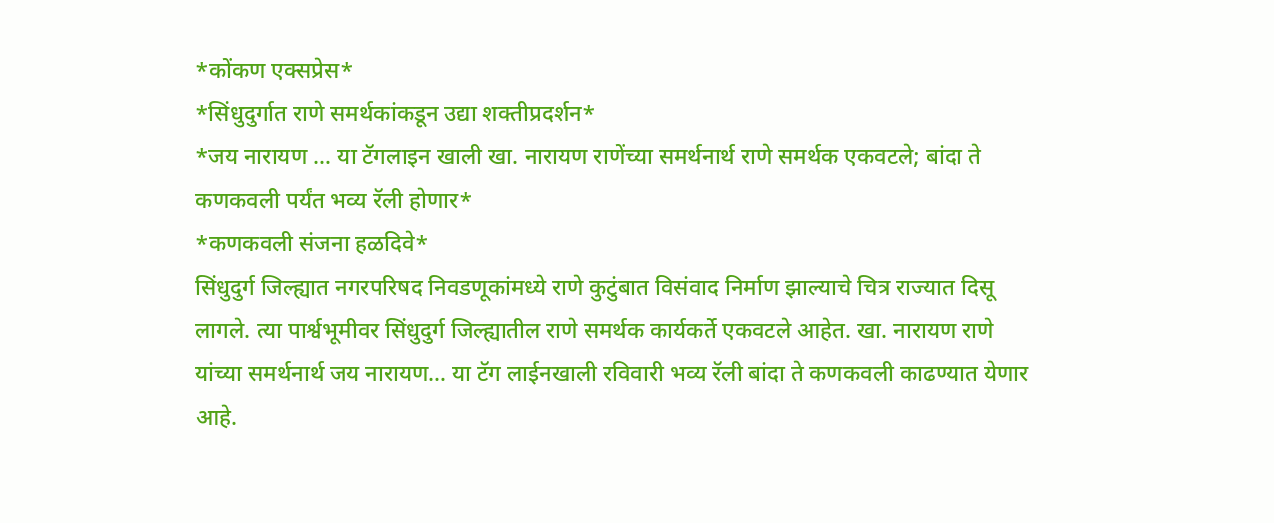*कोंकण एक्सप्रेस*
*सिंधुदुर्गात राणे समर्थकांकडून उद्या शक्तीप्रदर्शन*
*जय नारायण … या टॅगलाइन खाली खा. नारायण राणेंच्या समर्थनार्थ राणे समर्थक एकवटले; बांदा ते कणकवली पर्यंत भव्य रॅली होणार*
*कणकवली संजना हळदिवे*
सिंधुदुर्ग जिल्ह्यात नगरपरिषद निवडणूकांमध्ये राणे कुटुंबात विसंवाद निर्माण झाल्याचे चित्र राज्यात दिसू लागले. त्या पार्श्वभूमीवर सिंधुदुर्ग जिल्ह्यातील राणे समर्थक कार्यकर्ते एकवटले आहेत. खा. नारायण राणे यांच्या समर्थनार्थ जय नारायण… या टॅग लाईनखाली रविवारी भव्य रॅली बांदा ते कणकवली काढण्यात येणार आहे.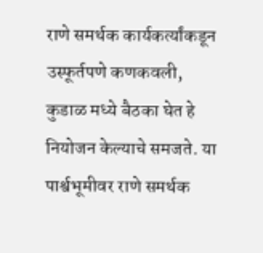राणे समर्थक कार्यकर्त्यांकडून उस्फूर्तपणे कणकवली, कुडाळ मध्ये बैठका घेत हे नियोजन केल्याचे समजते. या पार्श्वभूमीवर राणे समर्थक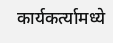कार्यकर्त्यामध्ये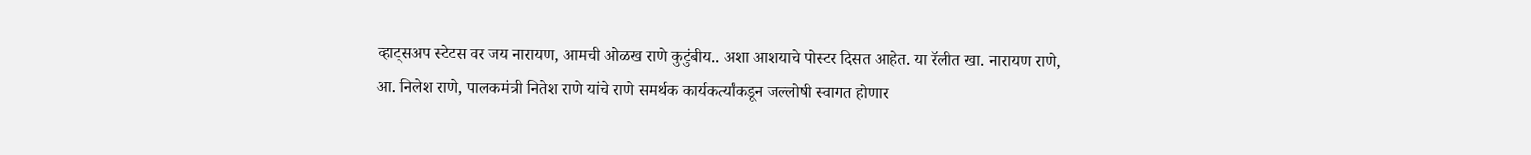व्हाट्सअप स्टेटस वर जय नारायण, आमची ओळख राणे कुटुंबीय.. अशा आशयाचे पोस्टर दिसत आहेत. या रॅलीत खा. नारायण राणे, आ. निलेश राणे, पालकमंत्री नितेश राणे यांचे राणे समर्थक कार्यकर्त्यांकडून जल्लोषी स्वागत होणार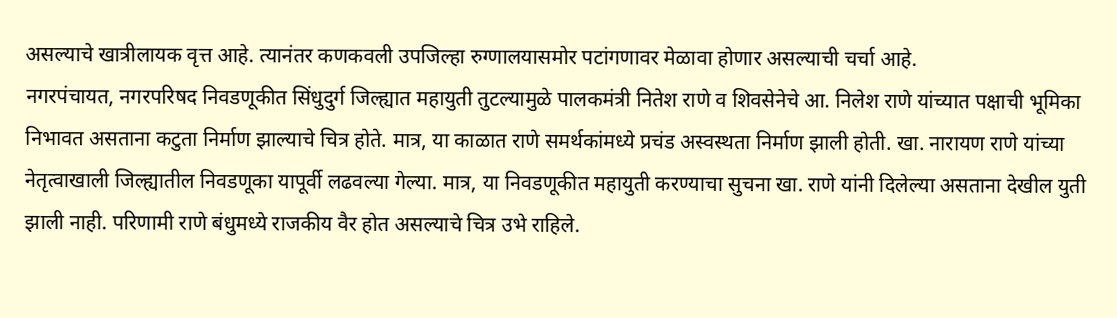असल्याचे खात्रीलायक वृत्त आहे. त्यानंतर कणकवली उपजिल्हा रुग्णालयासमोर पटांगणावर मेळावा होणार असल्याची चर्चा आहे.
नगरपंचायत, नगरपरिषद निवडणूकीत सिंधुदुर्ग जिल्ह्यात महायुती तुटल्यामुळे पालकमंत्री नितेश राणे व शिवसेनेचे आ. निलेश राणे यांच्यात पक्षाची भूमिका निभावत असताना कटुता निर्माण झाल्याचे चित्र होते. मात्र, या काळात राणे समर्थकांमध्ये प्रचंड अस्वस्थता निर्माण झाली होती. खा. नारायण राणे यांच्या नेतृत्वाखाली जिल्ह्यातील निवडणूका यापूर्वी लढवल्या गेल्या. मात्र, या निवडणूकीत महायुती करण्याचा सुचना खा. राणे यांनी दिलेल्या असताना देखील युती झाली नाही. परिणामी राणे बंधुमध्ये राजकीय वैर होत असल्याचे चित्र उभे राहिले.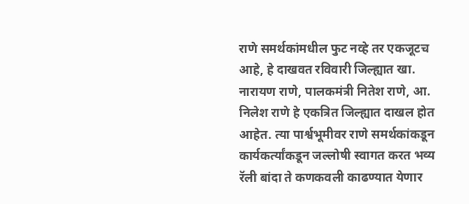राणे समर्थकांमधील फुट नव्हे तर एकजूटच आहे, हे दाखवत रविवारी जिल्ह्यात खा. नारायण राणे, पालकमंत्री नितेश राणे, आ. निलेश राणे हे एकत्रित जिल्ह्यात दाखल होत आहेत. त्या पार्श्वभूमीवर राणे समर्थकांकडून कार्यकर्त्यांकडून जल्लोषी स्वागत करत भव्य रॅली बांदा ते कणकवली काढण्यात येणार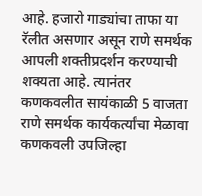आहे. हजारो गाड्यांचा ताफा या रॅलीत असणार असून राणे समर्थक आपली शक्तीप्रदर्शन करण्याची शक्यता आहे. त्यानंतर कणकवलीत सायंकाळी 5 वाजता राणे समर्थक कार्यकर्त्यांचा मेळावा कणकवली उपजिल्हा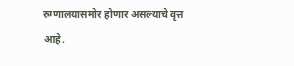रुग्णालयासमोर होणार असल्याचे वृत्त आहे.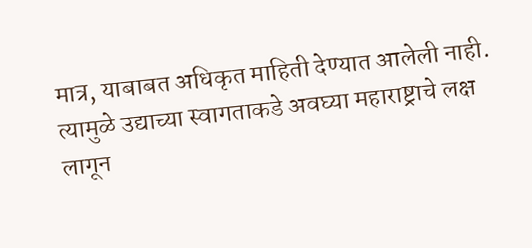मात्र, याबाबत अधिकृत माहिती देण्यात आलेली नाही. त्यामुळे उद्याच्या स्वागताकडे अवघ्या महाराष्ट्राचे लक्ष लागून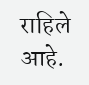राहिले आहे.